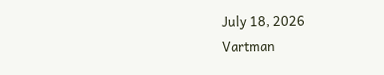July 18, 2026
Vartman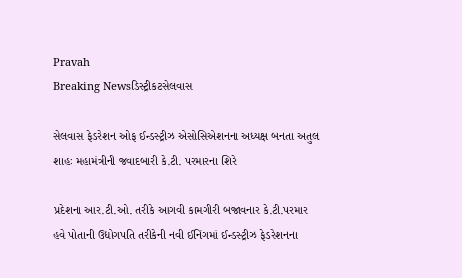Pravah
Breaking Newsડિસ્ટ્રીકટસેલવાસ

સેલવાસ ફેડરેશન ઓફ ઈન્‍ડસ્‍ટ્રીઝ એસોસિએશનના અધ્‍યક્ષ બનતા અતુલ શાહઃ મહામંત્રીની જવાદબારી કે.ટી. પરમારના શિરે

પ્રદેશના આર.ટી.ઓ. તરીકે આગવી કામગીરી બજાવનાર કે.ટી.પરમાર હવે પોતાની ઉદ્યોગપતિ તરીકેની નવી ઈનિંગમાં ઈન્‍ડસ્‍ટ્રીઝ ફેડરેશનના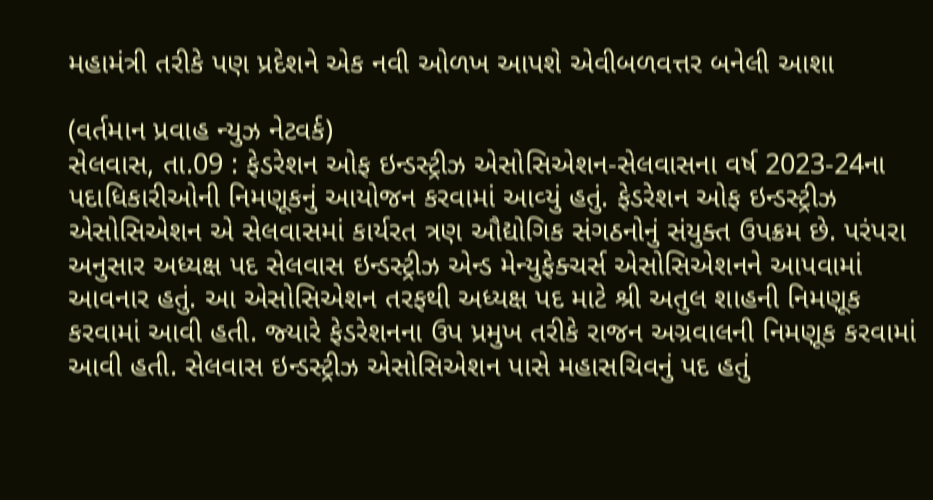મહામંત્રી તરીકે પણ પ્રદેશને એક નવી ઓળખ આપશે એવીબળવત્તર બનેલી આશા

(વર્તમાન પ્રવાહ ન્‍યુઝ નેટવર્ક)
સેલવાસ, તા.09 : ફેડરેશન ઓફ ઇન્‍ડસ્‍ટ્રીઝ એસોસિએશન-સેલવાસના વર્ષ 2023-24ના પદાધિકારીઓની નિમણૂકનું આયોજન કરવામાં આવ્‍યું હતું. ફેડરેશન ઓફ ઇન્‍ડસ્‍ટ્રીઝ એસોસિએશન એ સેલવાસમાં કાર્યરત ત્રણ ઔદ્યોગિક સંગઠનોનું સંયુક્‍ત ઉપક્રમ છે. પરંપરા અનુસાર અધ્‍યક્ષ પદ સેલવાસ ઇન્‍ડસ્‍ટ્રીઝ એન્‍ડ મેન્‍યુફેક્‍ચર્સ એસોસિએશનને આપવામાં આવનાર હતું. આ એસોસિએશન તરફથી અધ્‍યક્ષ પદ માટે શ્રી અતુલ શાહની નિમણૂક કરવામાં આવી હતી. જ્‍યારે ફેડરેશનના ઉપ પ્રમુખ તરીકે રાજન અગ્રવાલની નિમણૂક કરવામાં આવી હતી. સેલવાસ ઇન્‍ડસ્‍ટ્રીઝ એસોસિએશન પાસે મહાસચિવનું પદ હતું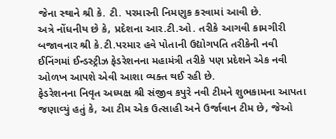જેના સ્‍થાને શ્રી કે. ટી. પરમારની નિમણુક કરવામાં આવી છે.
અત્રે નોંધનીય છે કે, પ્રદેશના આર.ટી.ઓ. તરીકે આગવી કામગીરી બજાવનાર શ્રી કે.ટી.પરમાર હવે પોતાની ઉદ્યોગપતિ તરીકેની નવી ઈનિંગમાં ઈન્‍ડસ્‍ટ્રીઝ ફેડરેશનના મહામંત્રી તરીકે પણ પ્રદેશને એક નવી ઓળખ આપશે એવી આશા વ્‍યક્‍ત થઈ રહી છે.
ફેડરેશનના નિવૃત અધ્‍યક્ષ શ્રી સંજીવ કપુરે નવી ટીમને શુભકામના આપતા જણાવ્‍યું હતું કે, આ ટીમ એક ઉત્‍સાહી અને ઉર્જાવાન ટીમ છે, જેઓ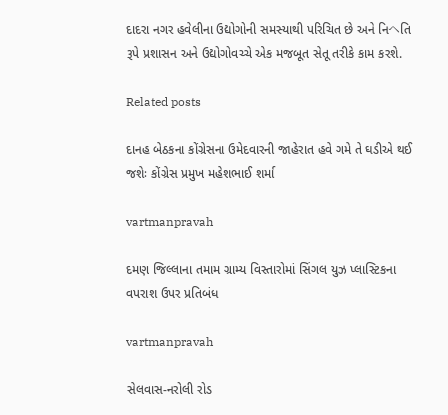દાદરા નગર હવેલીના ઉદ્યોગોની સમસ્‍યાથી પરિચિત છે અને નિヘતિ રૂપે પ્રશાસન અને ઉદ્યોગોવચ્‍ચે એક મજબૂત સેતૂ તરીકે કામ કરશે.

Related posts

દાનહ બેઠકના કોંગ્રેસના ઉમેદવારની જાહેરાત હવે ગમે તે ઘડીએ થઈ જશેઃ કોંગ્રેસ પ્રમુખ મહેશભાઈ શર્મા

vartmanpravah

દમણ જિલ્લાના તમામ ગ્રામ્‍ય વિસ્‍તારોમાં સિંગલ યુઝ પ્‍લાસ્‍ટિકના વપરાશ ઉપર પ્રતિબંધ

vartmanpravah

સેલવાસ-નરોલી રોડ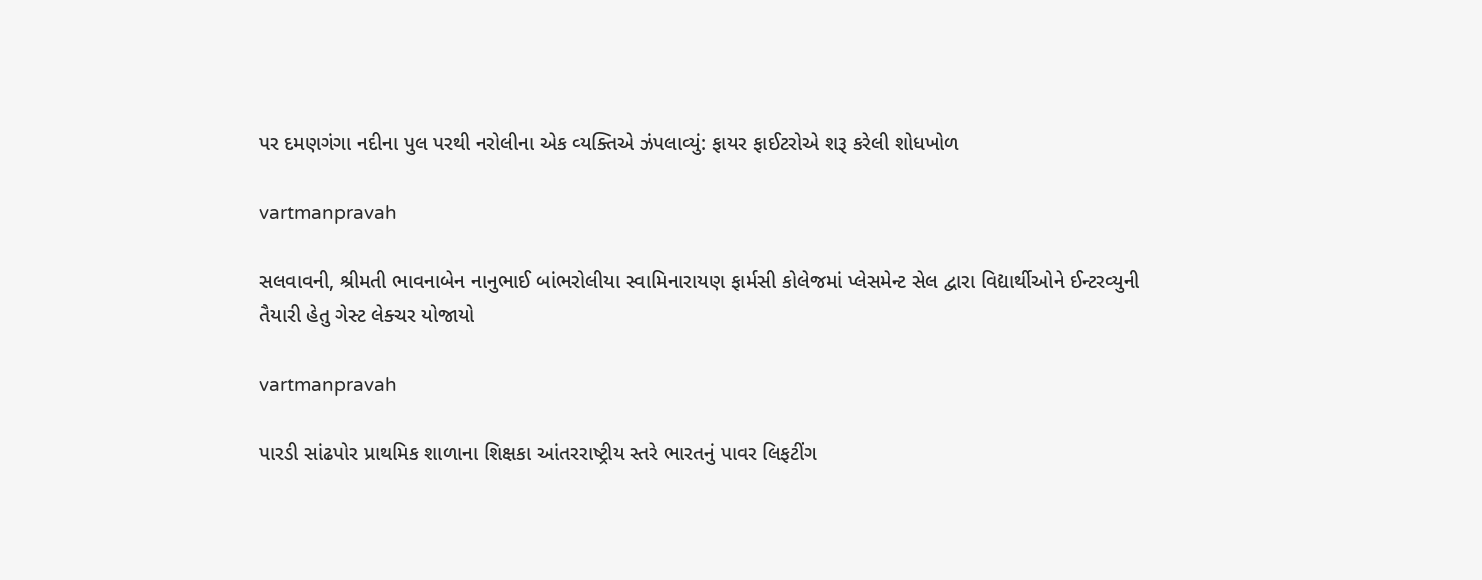પર દમણગંગા નદીના પુલ પરથી નરોલીના એક વ્‍યક્‍તિએ ઝંપલાવ્‍યું: ફાયર ફાઈટરોએ શરૂ કરેલી શોધખોળ

vartmanpravah

સલવાવની, શ્રીમતી ભાવનાબેન નાનુભાઈ બાંભરોલીયા સ્‍વામિનારાયણ ફાર્મસી કોલેજમાં પ્‍લેસમેન્‍ટ સેલ દ્વારા વિદ્યાર્થીઓને ઈન્‍ટરવ્‍યુની તૈયારી હેતુ ગેસ્‍ટ લેક્‍ચર યોજાયો

vartmanpravah

પારડી સાંઢપોર પ્રાથમિક શાળાના શિક્ષકા આંતરરાષ્‍ટ્રીય સ્‍તરે ભારતનું પાવર લિફટીંગ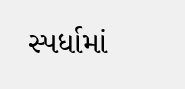સ્‍પર્ધામાં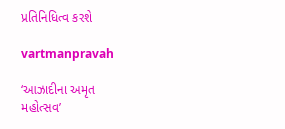પ્રતિનિધિત્‍વ કરશે

vartmanpravah

‘આઝાદીના અમૃત મહોત્સવ’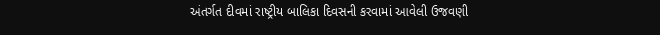અંતર્ગત દીવમાં રાષ્ટ્રીય બાલિકા દિવસની કરવામાં આવેલી ઉજવણી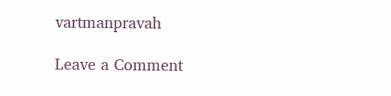vartmanpravah

Leave a Comment